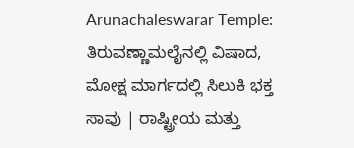Arunachaleswarar Temple: ತಿರುವಣ್ಣಾಮಲೈನಲ್ಲಿ ವಿಷಾದ, ಮೋಕ್ಷ ಮಾರ್ಗದಲ್ಲಿ ಸಿಲುಕಿ ಭಕ್ತ ಸಾವು | ರಾಷ್ಟ್ರೀಯ ಮತ್ತು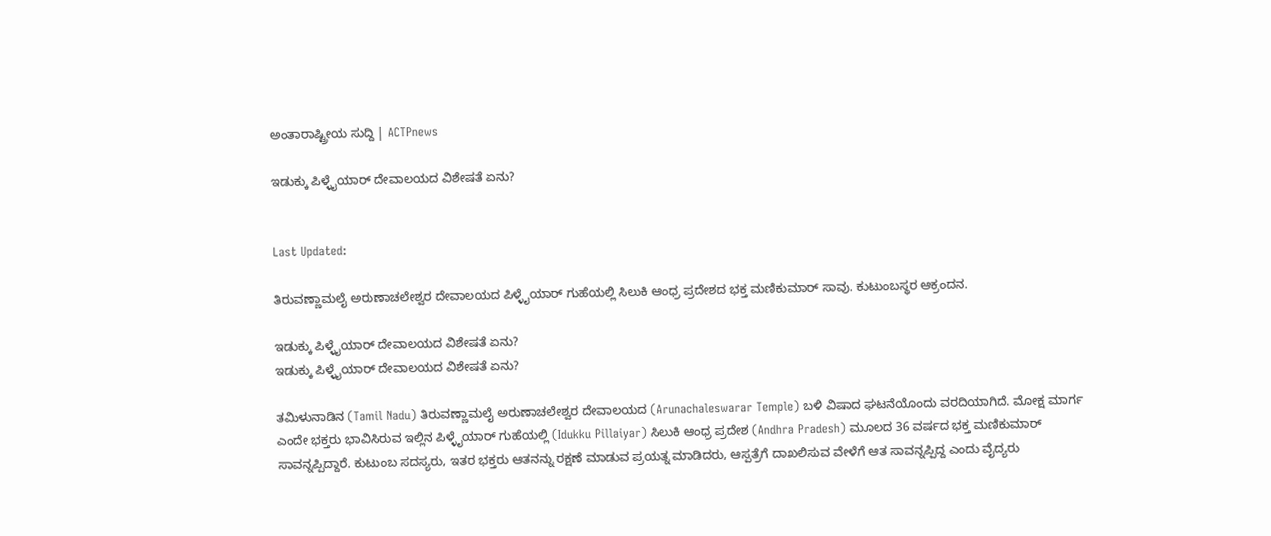ಅಂತಾರಾಷ್ಟ್ರೀಯ ಸುದ್ದಿ | ACTPnews

ಇಡುಕ್ಕು ಪಿಳ್ಳೈಯಾರ್ ದೇವಾಲಯದ ವಿಶೇಷತೆ ಏನು?


Last Updated:

ತಿರುವಣ್ಣಾಮಲೈ ಅರುಣಾಚಲೇಶ್ವರ ದೇವಾಲಯದ ಪಿಳ್ಳೈಯಾರ್ ಗುಹೆಯಲ್ಲಿ ಸಿಲುಕಿ ಆಂಧ್ರ ಪ್ರದೇಶದ ಭಕ್ತ ಮಣಿಕುಮಾರ್ ಸಾವು. ಕುಟುಂಬಸ್ಥರ ಆಕ್ರಂದನ.

ಇಡುಕ್ಕು ಪಿಳ್ಳೈಯಾರ್ ದೇವಾಲಯದ ವಿಶೇಷತೆ ಏನು?
ಇಡುಕ್ಕು ಪಿಳ್ಳೈಯಾರ್ ದೇವಾಲಯದ ವಿಶೇಷತೆ ಏನು?

ತಮಿಳುನಾಡಿನ (Tamil Nadu) ತಿರುವಣ್ಣಾಮಲೈ ಅರುಣಾಚಲೇಶ್ವರ ದೇವಾಲಯದ (Arunachaleswarar Temple) ಬಳಿ ವಿಷಾದ ಘಟನೆಯೊಂದು ವರದಿಯಾಗಿದೆ. ಮೋಕ್ಷ ಮಾರ್ಗ ಎಂದೇ ಭಕ್ತರು ಭಾವಿಸಿರುವ ಇಲ್ಲಿನ ಪಿಳ್ಳೈಯಾರ್ ಗುಹೆಯಲ್ಲಿ (Idukku Pillaiyar) ಸಿಲುಕಿ ಆಂಧ್ರ ಪ್ರದೇಶ (Andhra Pradesh) ಮೂಲದ 36 ವರ್ಷದ ಭಕ್ತ ಮಣಿಕುಮಾರ್ ಸಾವನ್ನಪ್ಪಿದ್ದಾರೆ. ಕುಟುಂಬ ಸದಸ್ಯರು, ಇತರ ಭಕ್ತರು ಆತನನ್ನು ರಕ್ಷಣೆ ಮಾಡುವ ಪ್ರಯತ್ನ ಮಾಡಿದರು, ಆಸ್ಪತ್ರೆಗೆ ದಾಖಲಿಸುವ ವೇಳೆಗೆ ಆತ ಸಾವನ್ನಪ್ಪಿದ್ದ ಎಂದು ವೈದ್ಯರು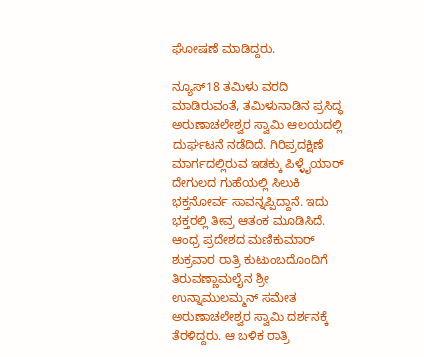ಘೋಷಣೆ ಮಾಡಿದ್ದರು.

ನ್ಯೂಸ್18 ತಮಿಳು ವರದಿ ಮಾಡಿರುವಂತೆ, ತಮಿಳುನಾಡಿನ ಪ್ರಸಿದ್ಧ ಅರುಣಾಚಲೇಶ್ವರ ಸ್ವಾಮಿ ಆಲಯದಲ್ಲಿ ದುರ್ಘಟನೆ ನಡೆದಿದೆ. ಗಿರಿಪ್ರದಕ್ಷಿಣೆ ಮಾರ್ಗದಲ್ಲಿರುವ ಇಡಕ್ಕು ಪಿಳ್ಳೈಯಾರ್ ದೇಗುಲದ ಗುಹೆಯಲ್ಲಿ ಸಿಲುಕಿ ಭಕ್ತನೋರ್ವ ಸಾವನ್ನಪ್ಪಿದ್ದಾನೆ. ಇದು ಭಕ್ತರಲ್ಲಿ ತೀವ್ರ ಆತಂಕ ಮೂಡಿಸಿದೆ. ಆಂಧ್ರ ಪ್ರದೇಶದ ಮಣಿಕುಮಾರ್ ಶುಕ್ರವಾರ ರಾತ್ರಿ ಕುಟುಂಬದೊಂದಿಗೆ ತಿರುವಣ್ಣಾಮಲೈನ ಶ್ರೀ ಉನ್ನಾಮುಲಮ್ಮನ್ ಸಮೇತ ಅರುಣಾಚಲೇಶ್ವರ ಸ್ವಾಮಿ ದರ್ಶನಕ್ಕೆ ತೆರಳಿದ್ದರು. ಆ ಬಳಿಕ ರಾತ್ರಿ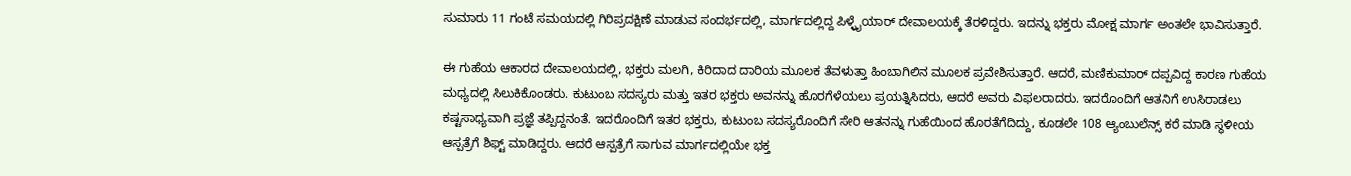ಸುಮಾರು 11 ಗಂಟೆ ಸಮಯದಲ್ಲಿ ಗಿರಿಪ್ರದಕ್ಷಿಣೆ ಮಾಡುವ ಸಂದರ್ಭದಲ್ಲಿ, ಮಾರ್ಗದಲ್ಲಿದ್ದ ಪಿಳ್ಳೈಯಾರ್ ದೇವಾಲಯಕ್ಕೆ ತೆರಳಿದ್ದರು. ಇದನ್ನು ಭಕ್ತರು ಮೋಕ್ಷ ಮಾರ್ಗ ಅಂತಲೇ ಭಾವಿಸುತ್ತಾರೆ.

ಈ ಗುಹೆಯ ಆಕಾರದ ದೇವಾಲಯದಲ್ಲಿ, ಭಕ್ತರು ಮಲಗಿ, ಕಿರಿದಾದ ದಾರಿಯ ಮೂಲಕ ತೆವಳುತ್ತಾ ಹಿಂಬಾಗಿಲಿನ ಮೂಲಕ ಪ್ರವೇಶಿಸುತ್ತಾರೆ. ಆದರೆ, ಮಣಿಕುಮಾರ್ ದಪ್ಪವಿದ್ದ ಕಾರಣ ಗುಹೆಯ ಮಧ್ಯದಲ್ಲಿ ಸಿಲುಕಿಕೊಂಡರು. ಕುಟುಂಬ ಸದಸ್ಯರು ಮತ್ತು ಇತರ ಭಕ್ತರು ಅವನನ್ನು ಹೊರಗೆಳೆಯಲು ಪ್ರಯತ್ನಿಸಿದರು, ಆದರೆ ಅವರು ವಿಫಲರಾದರು. ಇದರೊಂದಿಗೆ ಆತನಿಗೆ ಉಸಿರಾಡಲು ಕಷ್ಟಸಾಧ್ಯವಾಗಿ ಪ್ರಜ್ಞೆ ತಪ್ಪಿದ್ದನಂತೆ. ಇದರೊಂದಿಗೆ ಇತರ ಭಕ್ತರು, ಕುಟುಂಬ ಸದಸ್ಯರೊಂದಿಗೆ ಸೇರಿ ಆತನನ್ನು ಗುಹೆಯಿಂದ ಹೊರತೆಗೆದಿದ್ದು, ಕೂಡಲೇ 108 ಆ್ಯಂಬುಲೆನ್ಸ್ ಕರೆ ಮಾಡಿ ಸ್ಥಳೀಯ ಆಸ್ಪತ್ರೆಗೆ ಶಿಫ್ಟ್ ಮಾಡಿದ್ದರು. ಆದರೆ ಆಸ್ಪತ್ರೆಗೆ ಸಾಗುವ ಮಾರ್ಗದಲ್ಲಿಯೇ ಭಕ್ತ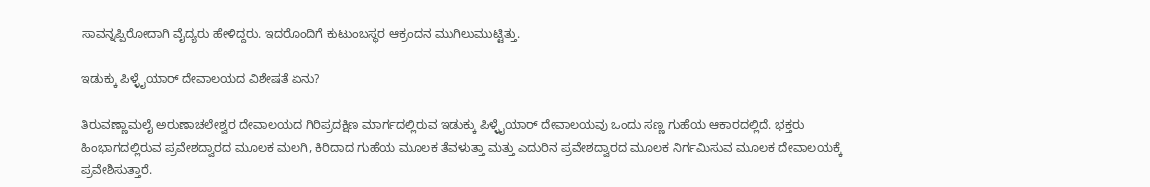ಸಾವನ್ನಪ್ಪಿರೋದಾಗಿ ವೈದ್ಯರು ಹೇಳಿದ್ದರು. ಇದರೊಂದಿಗೆ ಕುಟುಂಬಸ್ಥರ ಆಕ್ರಂದನ ಮುಗಿಲುಮುಟ್ಟಿತ್ತು.

ಇಡುಕ್ಕು ಪಿಳ್ಳೈಯಾರ್ ದೇವಾಲಯದ ವಿಶೇಷತೆ ಏನು?

ತಿರುವಣ್ಣಾಮಲೈ ಅರುಣಾಚಲೇಶ್ವರ ದೇವಾಲಯದ ಗಿರಿಪ್ರದಕ್ಷಿಣ ಮಾರ್ಗದಲ್ಲಿರುವ ಇಡುಕ್ಕು ಪಿಳ್ಳೈಯಾರ್ ದೇವಾಲಯವು ಒಂದು ಸಣ್ಣ ಗುಹೆಯ ಆಕಾರದಲ್ಲಿದೆ. ಭಕ್ತರು ಹಿಂಭಾಗದಲ್ಲಿರುವ ಪ್ರವೇಶದ್ವಾರದ ಮೂಲಕ ಮಲಗಿ, ಕಿರಿದಾದ ಗುಹೆಯ ಮೂಲಕ ತೆವಳುತ್ತಾ ಮತ್ತು ಎದುರಿನ ಪ್ರವೇಶದ್ವಾರದ ಮೂಲಕ ನಿರ್ಗಮಿಸುವ ಮೂಲಕ ದೇವಾಲಯಕ್ಕೆ ಪ್ರವೇಶಿಸುತ್ತಾರೆ.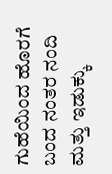ಗುಹೆಯಿಂದ ಹೊರಗೆ ಬಂದ ನಂತರ ನಂದಿ ಮತ್ತು ಇಡುಕ್ಕು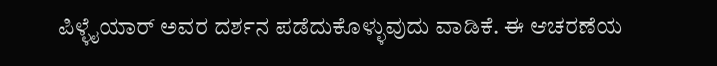ಪಿಳ್ಳೈಯಾರ್ ಅವರ ದರ್ಶನ ಪಡೆದುಕೊಳ್ಳುವುದು ವಾಡಿಕೆ. ಈ ಆಚರಣೆಯ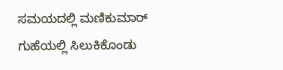ಸಮಯದಲ್ಲಿ ಮಣಿಕುಮಾರ್ ಗುಹೆಯಲ್ಲಿ ಸಿಲುಕಿಕೊಂಡು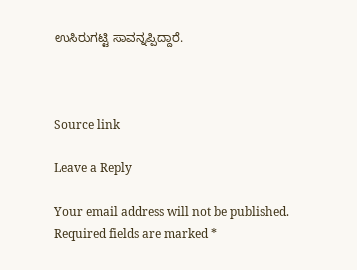ಉಸಿರುಗಟ್ಟಿ ಸಾವನ್ನಪ್ಪಿದ್ದಾರೆ.



Source link

Leave a Reply

Your email address will not be published. Required fields are marked *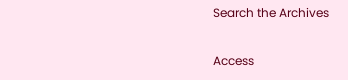Search the Archives

Access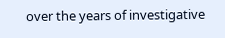over the years of investigative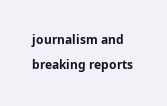journalism and breaking reports